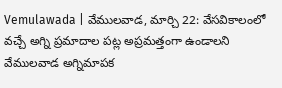Vemulawada | వేములవాడ, మార్చి 22: వేసవికాలంలో వచ్చే అగ్ని ప్రమాదాల పట్ల అప్రమత్తంగా ఉండాలని వేములవాడ అగ్నిమాపక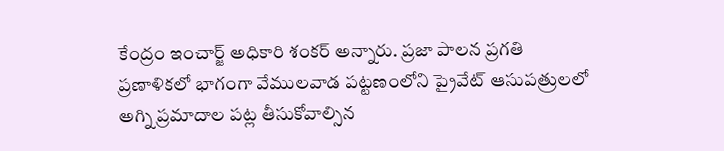కేంద్రం ఇంచార్జ్ అధికారి శంకర్ అన్నారు. ప్రజా పాలన ప్రగతి ప్రణాళికలో భాగంగా వేములవాడ పట్టణంలోని ప్రైవేట్ ఆసుపత్రులలో అగ్ని ప్రమాదాల పట్ల తీసుకోవాల్సిన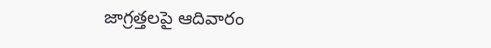జాగ్రత్తలపై ఆదివారం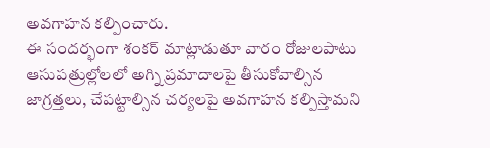అవగాహన కల్పించారు.
ఈ సందర్భంగా శంకర్ మాట్లాడుతూ వారం రోజులపాటు ఆసుపత్రుల్లోలలో అగ్ని ప్రమాదాలపై తీసుకోవాల్సిన జాగ్రత్తలు, చేపట్టాల్సిన చర్యలపై అవగాహన కల్పిస్తామని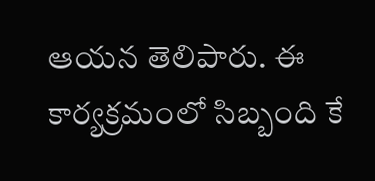ఆయన తెలిపారు. ఈ కార్యక్రమంలో సిబ్బంది కే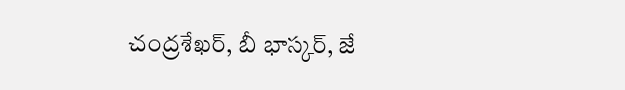చంద్రశేఖర్, బీ భాస్కర్, జే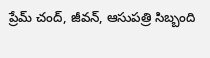ప్రేమ్ చంద్, జీవన్, ఆసుపత్రి సిబ్బంది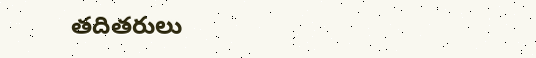తదితరులు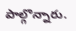పాల్గొన్నారు.